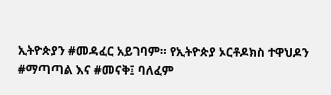ኢትዮጵያን #መዳፈር አይገባም። የኢትዮጵያ ኦርቶዶክስ ተዋህዶን #ማጣጣል እና #መናቅ፤ ባለፈም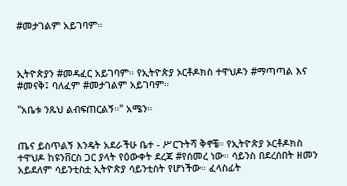#መታገልም አይገባም።



ኢትዮጵያን #መዳፈር አይገባም። የኢትዮጵያ ኦርቶዶክስ ተዋህዶን #ማጣጣል እና #መናቅ፤ ባለፈም #መታገልም አይገባም።

"አቤቱ ንጹህ ልብፍጠርልኝ።" አሜን።


ጤና ይስጥልኝ እንዴት አደራችሁ ቤተ - ሥርጉትሻ ቅኖቼ። የኢትዮጵያ ኦርቶዶክስ ተዋህዶ ከዩንቨርስ ጋር ያላት የዕውቀት ደረጃ #የሰመረ ነው። ሳይንስ በደረሰበት ዘመን አይደለም ሳይንቲስቷ ኢትዮጵያ ሳይንቲስት የሆነችው። ፈላስፊት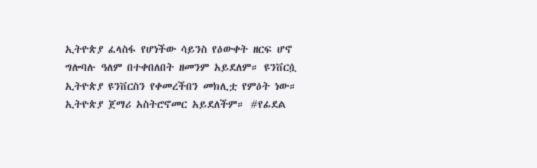ኢትዮጵያ ፈላስፋ የሆነችው ሳይንስ የዕውቀት ዘርፍ ሆኖ ግሎባሉ ዓለም በተቀበለበት ዘመንም አይደለም። ዩንቨርሷ ኢትዮጵያ ዩንቨርስን የቀመረችበን መክሊቷ የምዕት ነው። ኢትዮጵያ ጀማሪ አስትሮኖመር አይደለችም። #የፊደል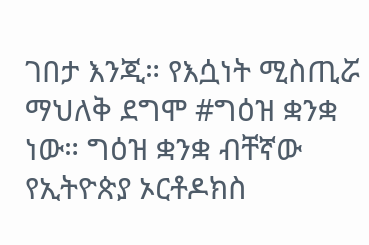ገበታ እንጂ። የእሷነት ሚስጢሯ ማህለቅ ደግሞ #ግዕዝ ቋንቋ ነው። ግዕዝ ቋንቋ ብቸኛው የኢትዮጵያ ኦርቶዶክስ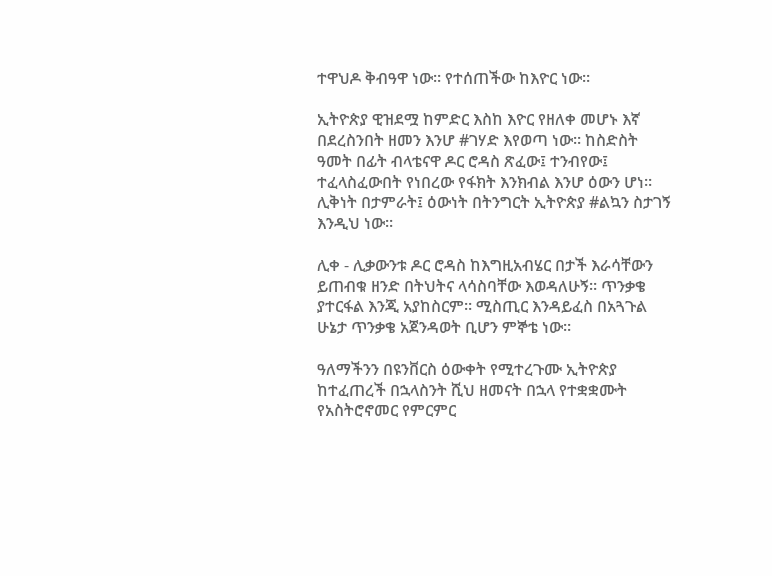ተዋህዶ ቅብዓዋ ነው። የተሰጠችው ከእዮር ነው።

ኢትዮጵያ ዊዝደሟ ከምድር እስከ እዮር የዘለቀ መሆኑ እኛ በደረስንበት ዘመን እንሆ #ገሃድ እየወጣ ነው። ከስድስት ዓመት በፊት ብላቴናዋ ዶር ሮዳስ ጽፈው፤ ተንብየው፤ ተፈላስፈውበት የነበረው የፋክት እንክብል እንሆ ዕውን ሆነ። ሊቅነት በታምራት፤ ዕውነት በትንግርት ኢትዮጵያ #ልኳን ስታገኝ እንዲህ ነው።

ሊቀ - ሊቃውንቱ ዶር ሮዳስ ከእግዚአብሄር በታች እራሳቸውን ይጠብቁ ዘንድ በትህትና ላሳስባቸው እወዳለሁኝ። ጥንቃቄ ያተርፋል እንጂ አያከስርም። ሚስጢር እንዳይፈስ በአጓጉል ሁኔታ ጥንቃቄ አጀንዳወት ቢሆን ምኞቴ ነው።

ዓለማችንን በዩንቨርስ ዕውቀት የሚተረጉሙ ኢትዮጵያ ከተፈጠረች በኋላስንት ሺህ ዘመናት በኋላ የተቋቋሙት የአስትሮኖመር የምርምር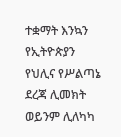ተቋማት እንኳን የኢትዮጵያን የህሊና የሥልጣኔ ደረጃ ሊመክት ወይንም ሊለካካ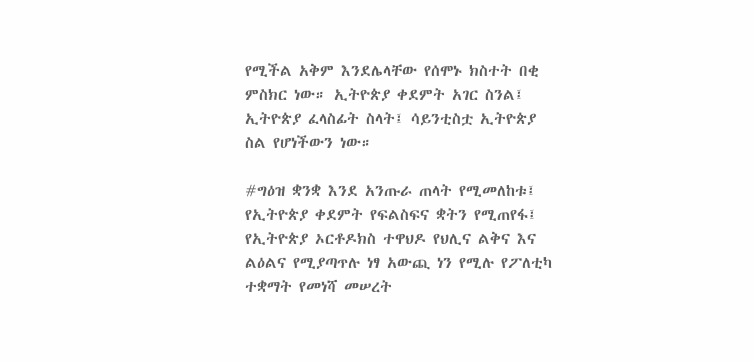የሚችል አቅም እንደሌላቸው የሰሞኑ ክስተት በቂ ምስክር ነው። ኢትዮጵያ ቀደምት አገር ስንል፤ ኢትዮጵያ ፈላስፊት ስላት፤ ሳይንቲስቷ ኢትዮጵያ ስል የሆነችውን ነው።

#ግዕዝ ቋንቋ እንደ አንጡራ ጠላት የሚመለከቱ፤ የኢትዮጵያ ቀደምት የፍልስፍና ቋትን የሚጠየፋ፤ የኢትዮጵያ ኦርቶዶክስ ተዋህዶ የህሊና ልቅና እና ልዕልና የሚያጣጥሉ ነፃ አውጪ ነን የሚሉ የፖለቲካ ተቋማት የመነሻ መሠረት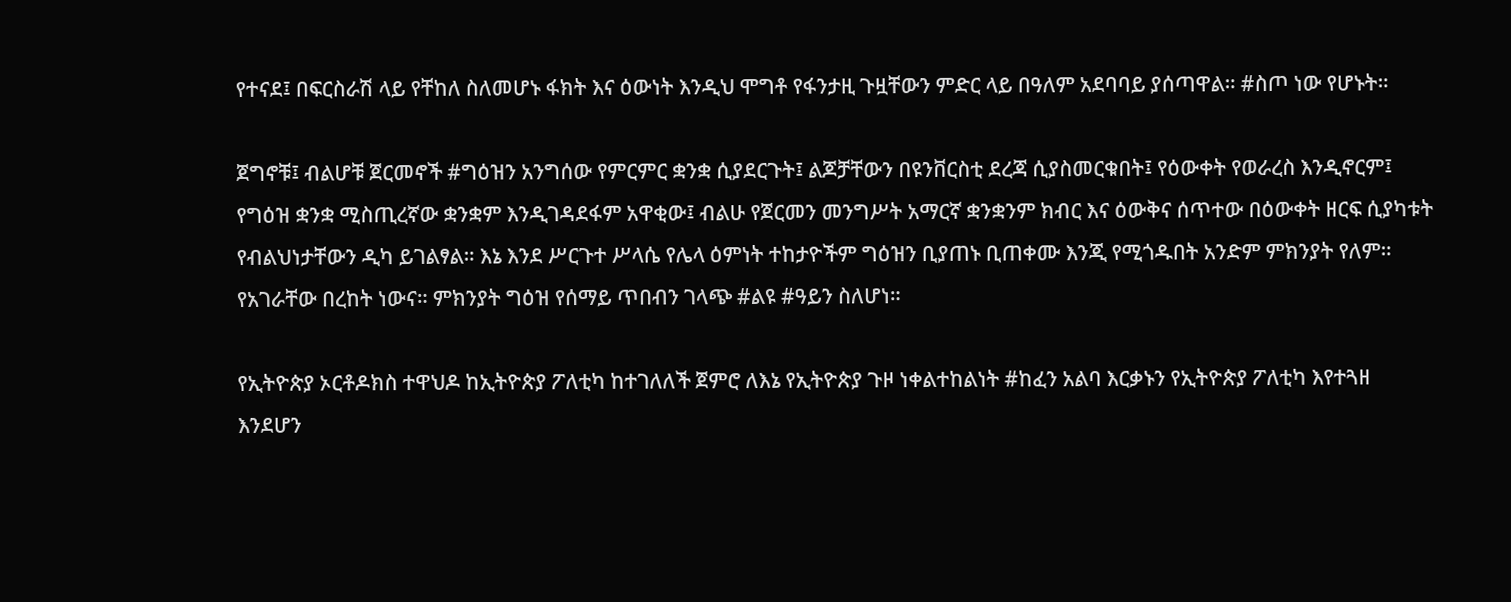የተናደ፤ በፍርስራሽ ላይ የቸከለ ስለመሆኑ ፋክት እና ዕውነት እንዲህ ሞግቶ የፋንታዚ ጉዟቸውን ምድር ላይ በዓለም አደባባይ ያሰጣዋል። #ስጦ ነው የሆኑት።

ጀግኖቹ፤ ብልሆቹ ጀርመኖች #ግዕዝን አንግሰው የምርምር ቋንቋ ሲያደርጉት፤ ልጆቻቸውን በዩንቨርስቲ ደረጃ ሲያስመርቁበት፤ የዕውቀት የወራረስ እንዲኖርም፤ የግዕዝ ቋንቋ ሚስጢረኛው ቋንቋም እንዲገዳደፋም አዋቂው፤ ብልሁ የጀርመን መንግሥት አማርኛ ቋንቋንም ክብር እና ዕውቅና ሰጥተው በዕውቀት ዘርፍ ሲያካቱት የብልህነታቸውን ዲካ ይገልፃል። እኔ እንደ ሥርጉተ ሥላሴ የሌላ ዕምነት ተከታዮችም ግዕዝን ቢያጠኑ ቢጠቀሙ እንጂ የሚጎዱበት አንድም ምክንያት የለም። የአገራቸው በረከት ነውና። ምክንያት ግዕዝ የሰማይ ጥበብን ገላጭ #ልዩ #ዓይን ስለሆነ።

የኢትዮጵያ ኦርቶዶክስ ተዋህዶ ከኢትዮጵያ ፖለቲካ ከተገለለች ጀምሮ ለእኔ የኢትዮጵያ ጉዞ ነቀልተከልነት #ከፈን አልባ እርቃኑን የኢትዮጵያ ፖለቲካ እየተጓዘ እንደሆን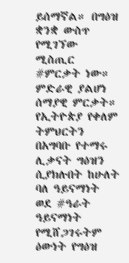ይሰማኛል። በግዕዝ ቋንቋ ውስጥ የሚገኘው ሚስጢር #ምርቃት ነው። ምድራዊ ያልሆነ ሰማያዊ ምርቃት። የኢትዮጵያ የቀለም ትምህርትን በአግባቡ የተማሩ ሊቃናት ግዕዝን ሲያክሉበት ከሁለት ባለ ዓይናማነት ወደ #ዓራት ዓይናማነት የሚሸጋገሩትም ዕውነት የግዕዝ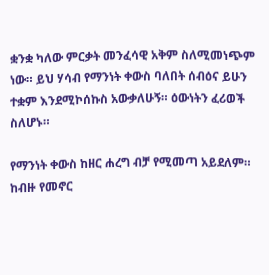ቋንቋ ካለው ምርቃት መንፈሳዊ አቅም ስለሚመነጭም ነው። ይህ ሃሳብ የማንነት ቀውስ ባለበት ሰብዕና ይሁን ተቋም እንደሚኮሰኩስ አውቃለሁኝ። ዕውነትን ፈሪወች ስለሆኑ።

የማንነት ቀውስ ከዘር ሐረግ ብቻ የሚመጣ አይደለም። ከብዙ የመኖር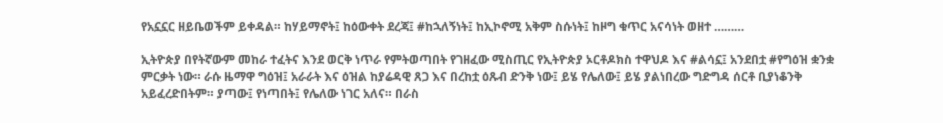የአኗኗር ዘይቤወችም ይቀዳል። ከሃይማኖት፤ ከዕውቀት ደረጃ፤ #ከኋለኝነት፤ ከኢኮኖሚ አቅም ስሱነት፤ ከዞግ ቁጥር አናሳነት ወዘተ ………

ኢትዮጵያ በየትኛውም መከራ ተፈትና እንደ ወርቅ ነጥራ የምትወጣበት የገዘፈው ሚስጢር የኢትዮጵያ ኦርቶዶክስ ተዋህዶ እና #ልሳኗ፤ አንደበቷ #የግዕዝ ቋንቋ ምርቃት ነው። ራሱ ዜማዋ ግዕዝ፤ አራራት እና ዕዝል ከያሬዳዊ ጸጋ እና በረከቷ ዕጹብ ድንቅ ነው፤ ይሄ የሌለው፤ ይሄ ያልነበረው ግድግዳ ሰርቶ ቢያነቆንቅ አይፈረድበትም። ያጣው፤ የነጣበት፤ የሌለው ነገር አለና። በራስ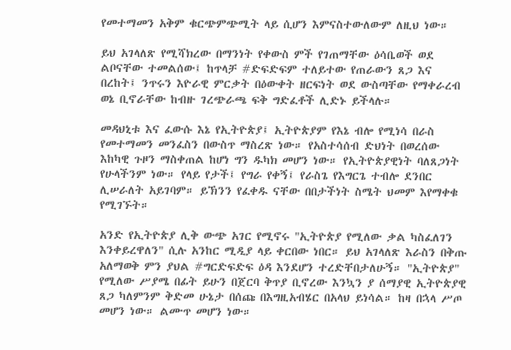የመተማመን አቅም ቁርጭምጭሚት ላይ ሲሆን እምናስተውለውም ለዚህ ነው።

ይህ አገላለጽ የሚሻክረው በማንነት የቀውስ ምች የገጠማቸው ዕሳቤወች ወደ ልቦናቸው ተመልሰው፤ ከጥላቻ #ድፍድፍም ተለይተው የጠራውን ጸጋ እና በረከት፤ ንጥሩን እዮራዊ ምርቃት በዕውቀት ዘርፍነት ወደ ውስጣቸው የማቀራረብ ወኔ ቢኖራቸው ከብዙ ገረጭራጫ ፍቅ ግድፈቶች ሊድኑ ይችላሉ።

መዳህኒቱ እና ፈውሱ እኔ የኢትዮጵያ፤ ኢትዮጵያም የእኔ ብሎ የሚነሳ በራስ የመተማመን መንፈስን በውስጥ ማስረጽ ነው። የአስተሳሰብ ድህነት በወረሰው እከካዊ ጉዞን ማስቀጠል ከሆነ ግን ዱካክ መሆን ነው። የኢትዮጵያዊነት ባለጸጋነት የሁላችንም ነው። የላይ የታች፤ የግራ የቀኝ፤ የራስጌ የእግርጌ ተብሎ ደንበር ሊሠራለት አይገባም። ይኽንን የፈቀዱ ናቸው በበታችነት ስሜት ህመም እየማቀቁ የሚገኙት።

አንድ የኢትዮጵያ ሊቅ ውጭ አገር የሚኖሩ "ኢትዮጵያ የሚለው ቃል ካስፈለገን እንቀይረዋለን" ሲሉ አንከር ሚዲያ ላይ ቀርበው ነበር። ይህ አገላለጽ እራስን በቅጡ አለማወቅ ምን ያህል #ግርድፍድፍ ዕዳ እንደሆን ተረድቸበታለሁኝ። "ኢትዮጵያ" የሚለው ሥያሜ በፊት ይሁን በጀርባ ቅጥያ ቢኖረው እንኳን ያ ሰማያዊ ኢትዮጵያዊ ጸጋ ካለምንም ቅድመ ሁኔታ በሰጩ በእግዚአብሄር በአላህ ይነሳል። ከዛ በኋላ ሥጦ መሆን ነው። ልሙጥ መሆን ነው።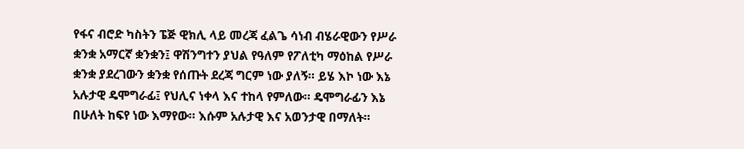የፋና ብሮድ ካስትን ፔጅ ዊክሊ ላይ መረጃ ፈልጌ ሳነብ ብሄራዊውን የሥራ ቋንቋ አማርኛ ቋንቋን፤ ዋሽንግተን ያህል የዓለም የፖለቲካ ማዕከል የሥራ ቋንቋ ያደረገውን ቋንቋ የሰጡት ደረጃ ግርም ነው ያለኝ። ይሄ እኮ ነው እኔ አሉታዊ ዴሞግራፊ፤ የህሊና ነቀላ እና ተከላ የምለው። ዴሞግራፊን እኔ በሁለት ከፍየ ነው እማየው። እሱም አሉታዊ እና አወንታዊ በማለት።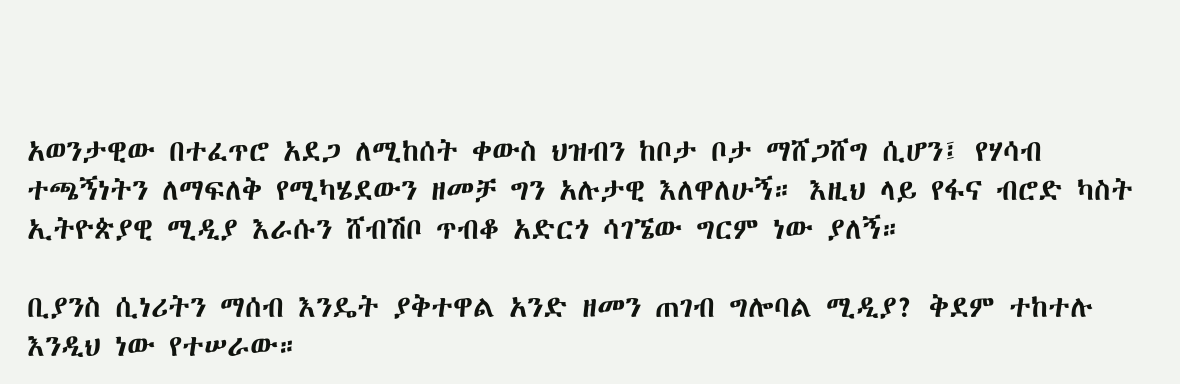አወንታዊው በተፈጥሮ አደጋ ለሚከሰት ቀውስ ህዝብን ከቦታ ቦታ ማሸጋሸግ ሲሆን፤ የሃሳብ ተጫኝነትን ለማፍለቅ የሚካሄደውን ዘመቻ ግን አሉታዊ እለዋለሁኝ። እዚህ ላይ የፋና ብሮድ ካስት ኢትዮጵያዊ ሚዲያ እራሱን ሸብሽቦ ጥብቆ አድርጎ ሳገኜው ግርም ነው ያለኝ።

ቢያንስ ሲነሪትን ማሰብ እንዴት ያቅተዋል አንድ ዘመን ጠገብ ግሎባል ሚዲያ? ቅደም ተከተሉ እንዲህ ነው የተሠራው።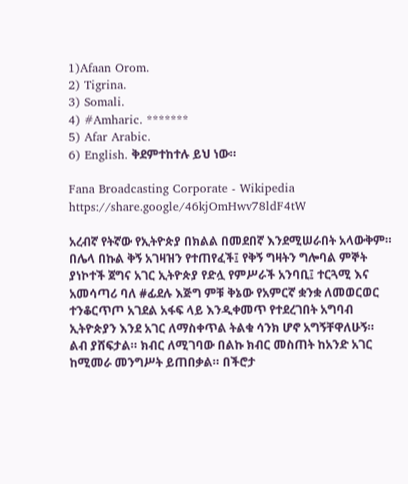1)Afaan Orom.
2) Tigrina.
3) Somali.
4) #Amharic. *******
5) Afar Arabic.
6) English. ቅደምተከተሉ ይህ ነው።

Fana Broadcasting Corporate - Wikipedia https://share.google/46kjOmHwv78ldF4tW

አረብኛ የትኛው የኢትዮጵያ በክልል በመደበኛ እንደሚሠራበት አላውቅም። በሌላ በኩል ቅኝ አገዛዝን የተጠየፈች፤ የቅኝ ግዛትን ግሎባል ምኞት ያነኮተች ጀግና አገር ኢትዮጵያ የድሏ የምሥራች አንባቢ፤ ተርጓሚ እና አመሳጣሪ ባለ #ፊደሉ እጅግ ምቹ ቅኔው የአምርኛ ቋንቋ ለመወርወር ተንቆርጥጦ አገደል አፋፍ ላይ እንዲቀመጥ የተደረገበት አግባብ ኢትዮጵያን እንደ አገር ለማስቀጥል ትልቁ ሳንክ ሆኖ አግኝቸዋለሁኝ። ልብ ያሸፍታል። ክብር ለሚገባው በልኩ ክብር መስጠት ከአንድ አገር ከሚመራ መንግሥት ይጠበቃል። በችሮታ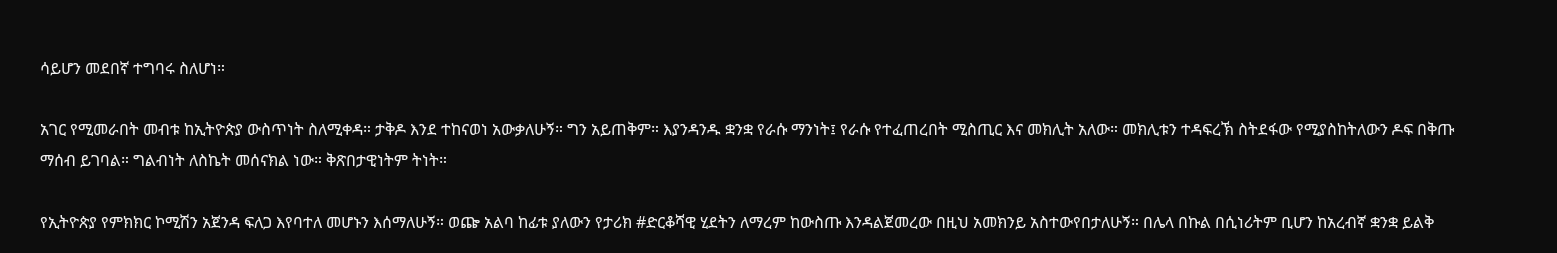ሳይሆን መደበኛ ተግባሩ ስለሆነ።

አገር የሚመራበት መብቱ ከኢትዮጵያ ውስጥነት ስለሚቀዳ። ታቅዶ እንደ ተከናወነ አውቃለሁኝ። ግን አይጠቅም። እያንዳንዱ ቋንቋ የራሱ ማንነት፤ የራሱ የተፈጠረበት ሚስጢር እና መክሊት አለው። መክሊቱን ተዳፍረኽ ስትደፋው የሚያስከትለውን ዶፍ በቅጡ ማሰብ ይገባል። ግልብነት ለስኬት መሰናክል ነው። ቅጽበታዊነትም ትነት።

የኢትዮጵያ የምክክር ኮሚሽን አጀንዳ ፍለጋ እየባተለ መሆኑን እሰማለሁኝ። ወጬ አልባ ከፊቱ ያለውን የታሪክ #ድርቆሻዊ ሂደትን ለማረም ከውስጡ እንዳልጀመረው በዚህ አመክንይ አስተውየበታለሁኝ። በሌላ በኩል በሲነሪትም ቢሆን ከአረብኛ ቋንቋ ይልቅ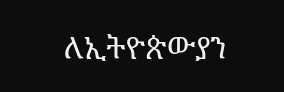ለኢትዮጵውያን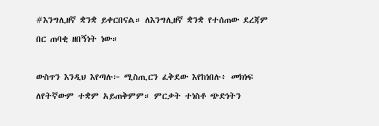#እንግሊዘኛ ቋንቋ ይቀርበናል። ለእንግሊዘኛ ቋንቋ የተሰጠው ደረጃም በር ጠባቂ ዘበኝነት ነው።

ውስጥን እንዲህ እየጣሉ፦ ሚስጢርን ፈቅደው እየከነበሉ፥ መክነፍ ለየትኛውም ተቋም አይጠቅምም። ምርቃት ተነስቶ ጭድነትን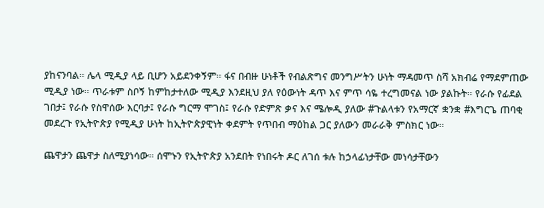ያከናንባል። ሌላ ሚዲያ ላይ ቢሆን አይደንቀኝም። ፋና በብዙ ሁነቶች የብልጽግና መንግሥትን ሁነት ማዳመጥ ስሻ አክብሬ የማደምጠው ሚዲያ ነው። ጥራቱም ስቦኝ ከምከታተለው ሚዲያ እንደዚህ ያለ የዕውነት ዳጥ እና ምጥ ሳዬ ተረግመናል ነው ያልኩት። የራሱ የፊደል ገበታ፤ የራሱ የስዋሰው እርባታ፤ የራሱ ግርማ ሞገስ፤ የራሱ የድምጽ ቃና እና ሜሎዲ ያለው #ጉልላቱን የአማርኛ ቋንቋ #እግርጌ ጠባቂ መደረጉ የኢትዮጵያ የሚዲያ ሁነት ከኢትዮጵያዊነት ቀደምት የጥበብ ማዕከል ጋር ያለውን መራራቅ ምስክር ነው።

ጨዋታን ጨዋታ ስለሚያነሳው። ሰሞኑን የኢትዮጵያ አንደበት የነበሩት ዶር ለገሰ ቱሉ ከኃላፊነታቸው መነሳታቸውን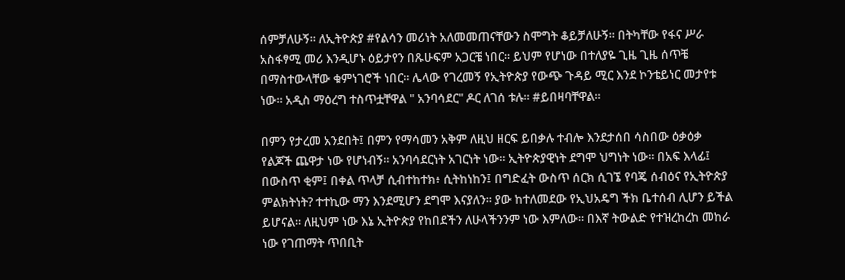ሰምቻለሁኝ። ለኢትዮጵያ #የልሳን መሪነት አለመመጠናቸውን ስሞግት ቆይቻለሁኝ። በትካቸው የፋና ሥራ አስፋፃሚ መሪ እንዲሆኑ ዕይታየን በጹሁፍም አጋርቼ ነበር። ይህም የሆነው በተለያዬ ጊዜ ጊዜ ሰጥቼ በማስተውላቸው ቁምነገሮች ነበር። ሌላው የገረመኝ የኢትዮጵያ የውጭ ጉዳይ ሚር እንደ ኮንቴይነር መታየቱ ነው። አዲስ ማዕረግ ተስጥቷቸዋል " አንባሳደር" ዶር ለገሰ ቱሉ። #ይበዛባቸዋል።

በምን የታረመ አንደበት፤ በምን የማሳመን አቅም ለዚህ ዘርፍ ይበቃሉ ተብሎ እንደታሰበ ሳስበው ዕቃዕቃ የልጆች ጨዋታ ነው የሆነብኝ። አንባሳደርነት አገርነት ነው። ኢትዮጵያዊነት ደግሞ ህግነት ነው። በአፍ እላፊ፤ በውስጥ ቂም፤ በቀል ጥላቻ ሲብተከተክ፥ ሲትከነከን፤ በግድፈት ውስጥ ሰርክ ሲገኜ የባጄ ሰብዕና የኢትዮጵያ ምልክትነት? ተተኪው ማን እንደሚሆን ደግሞ እናያለን። ያው ከተለመደው የኢህአዴግ ችክ ቤተሰብ ሊሆን ይችል ይሆናል። ለዚህም ነው እኔ ኢትዮጵያ የከበደችን ለሁላችንንም ነው እምለው። በእኛ ትውልድ የተዝረከረከ መከራ ነው የገጠማት ጥበቢት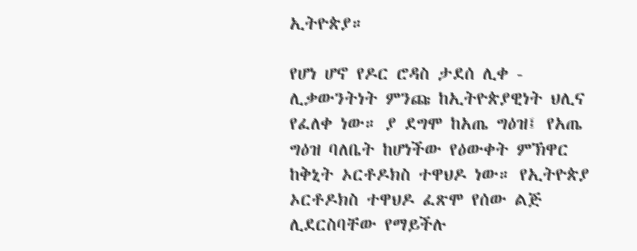ኢትዮጵያ።

የሆነ ሆኖ የዶር ሮዳስ ታደሰ ሊቀ - ሊቃውንትነት ምንጩ ከኢትዮጵያዊነት ህሊና የፈለቀ ነው። ያ ደግሞ ከአጤ ግዕዝ፤ የአጤ ግዕዝ ባለቤት ከሆነችው የዕውቀት ምኽዋር ከቅኒት ኦርቶዶክስ ተዋህዶ ነው። የኢትዮጵያ ኦርቶዶክስ ተዋህዶ ፈጽሞ የሰው ልጅ ሊደርስባቸው የማይችሉ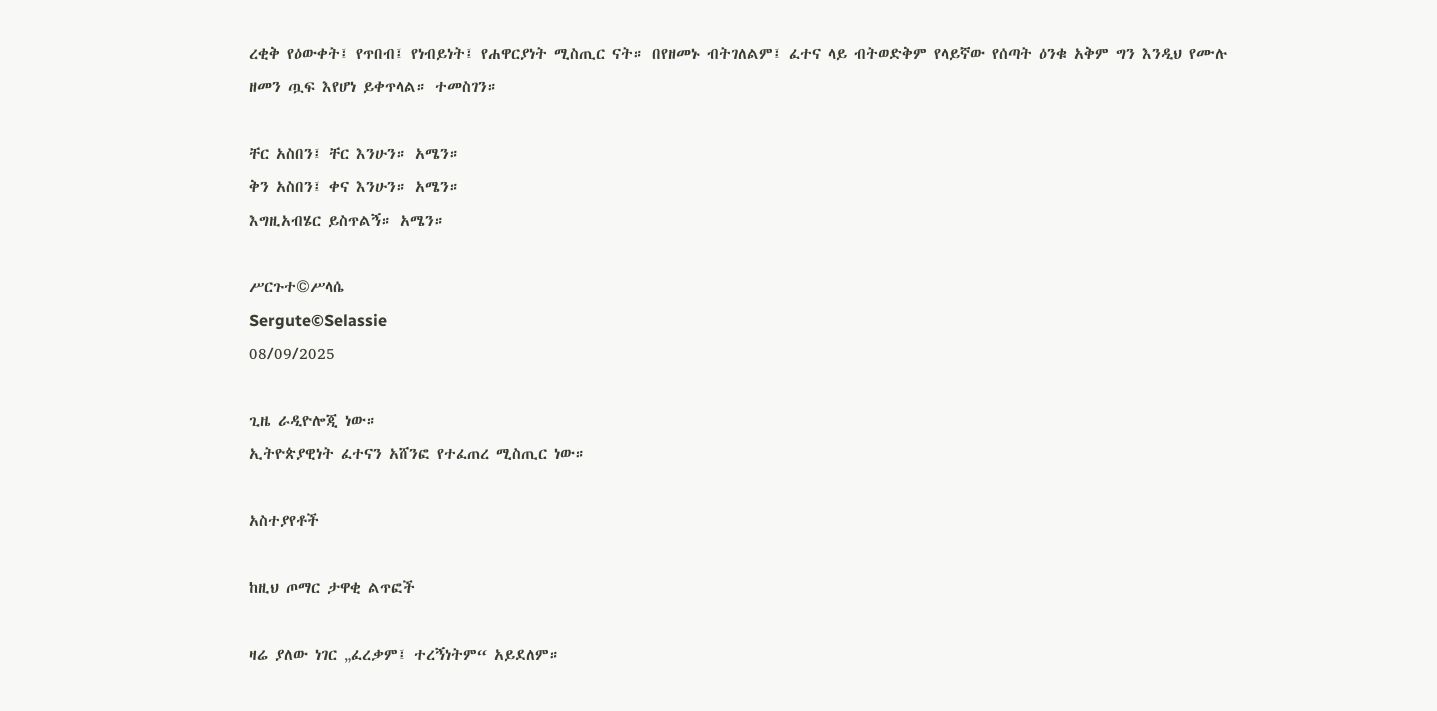ረቂቅ የዕውቀት፤ የጥበብ፤ የነብይነት፤ የሐዋርያነት ሚስጢር ናት። በየዘመኑ ብትገለልም፤ ፈተና ላይ ብትወድቅም የላይኛው የሰጣት ዕንቁ አቅም ግን እንዲህ የሙሉ ዘመን ጧፍ እየሆነ ይቀጥላል። ተመስገን።

ቸር አስበን፤ ቸር እንሁን። አሜን።
ቅን አስበን፤ ቀና እንሁን። አሜን።
እግዚአብሄር ይስጥልኝ። አሜን።

ሥርጉተ©ሥላሴ
Sergute©Selassie
08/09/2025

ጊዜ ራዲዮሎጂ ነው።
ኢትዮጵያዊነት ፈተናን አሸንፎ የተፈጠረ ሚስጢር ነው።

አስተያየቶች

ከዚህ ጦማር ታዋቂ ልጥፎች

ዛሬ ያለው ነገር „ፈረቃም፤ ተረኝነትም“ አይደለም።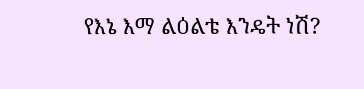የእኔ እማ ልዕልቴ እንዴት ነሽ?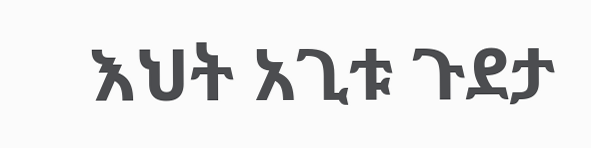እህት አጊቱ ጉደታ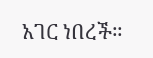አገር ነበረች።